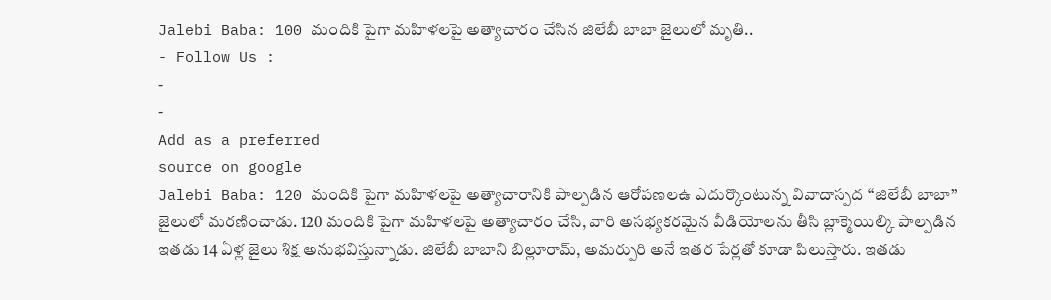Jalebi Baba: 100 మందికి పైగా మహిళలపై అత్యాచారం చేసిన జిలేబీ బాబా జైలులో మృతి..
- Follow Us :
-
-
Add as a preferred
source on google
Jalebi Baba: 120 మందికి పైగా మహిళలపై అత్యాచారానికి పాల్పడిన ఆరోపణలఉ ఎదుర్కొంటున్న వివాదాస్పద ‘‘జిలేబీ బాబా’’ జైలులో మరణించాడు. 120 మందికి పైగా మహిళలపై అత్యాచారం చేసి, వారి అసభ్యకరమైన వీడియోలను తీసి బ్లాక్మెయిల్కి పాల్పడిన ఇతడు 14 ఏళ్ల జైలు శిక్ష అనుభవిస్తున్నాడు. జిలేబీ బాబాని బిల్లూరామ్, అమర్పురి అనే ఇతర పేర్లతో కూడా పిలుస్తారు. ఇతడు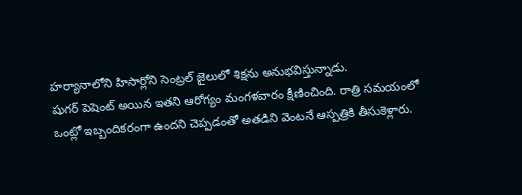హర్యానాలోని హిసార్లోని సెంట్రల్ జైలులో శిక్షను అనుభవిస్తున్నాడు.
షుగర్ పెషెంట్ అయిన ఇతని ఆరోగ్యం మంగళవారం క్షీణించింది. రాత్రి సమయంలో ఒంట్లో ఇబ్బందికరంగా ఉందని చెప్పడంతో అతడిని వెంటనే ఆస్పత్రికి తీసుకెళ్లారు.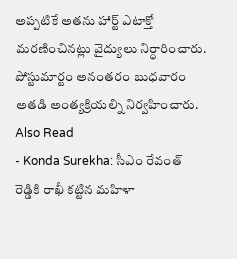అప్పటికే అతను హార్ట్ ఎటాక్తో మరణించినట్లు వైద్యులు నిర్ధారించారు. పోస్టుమార్టం అనంతరం బుధవారం అతడి అంత్యక్రియల్ని నిర్వహించారు.
Also Read
- Konda Surekha: సీఎం రేవంత్ రెడ్డికి రాఖీ కట్టిన మహిళా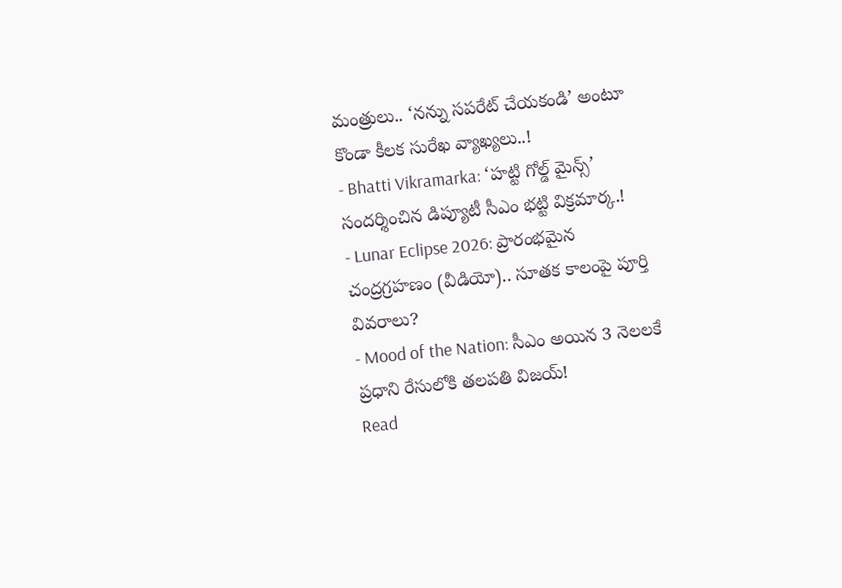మంత్రులు.. ‘నన్ను సపరేట్ చేయకండి’ అంటూ కొండా కీలక సురేఖ వ్యాఖ్యలు..!
- Bhatti Vikramarka: ‘హట్టి గోల్డ్ మైన్స్’ సందర్శించిన డిప్యూటీ సీఎం భట్టి విక్రమార్క.!
- Lunar Eclipse 2026: ప్రారంభమైన చంద్రగ్రహణం (వీడియో).. సూతక కాలంపై పూర్తి వివరాలు?
- Mood of the Nation: సీఎం అయిన 3 నెలలకే ప్రధాని రేసులోకి తలపతి విజయ్!
Read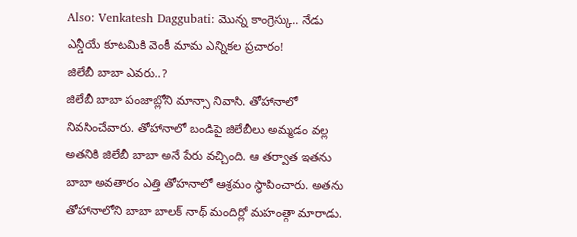Also: Venkatesh Daggubati: మొన్న కాంగ్రెస్కు.. నేడు ఎన్డీయే కూటమికి వెంకీ మామ ఎన్నికల ప్రచారం!
జిలేబీ బాబా ఎవరు..?
జిలేబీ బాబా పంజాబ్లోని మాన్సా నివాసి. తోహానాలో నివసించేవారు. తోహానాలో బండిపై జిలేబీలు అమ్మడం వల్ల అతనికి జిలేబీ బాబా అనే పేరు వచ్చింది. ఆ తర్వాత ఇతను బాబా అవతారం ఎత్తి తోహనాలో ఆశ్రమం స్థాపించారు. అతను తోహానాలోని బాబా బాలక్ నాథ్ మందిర్లో మహంత్గా మారాడు.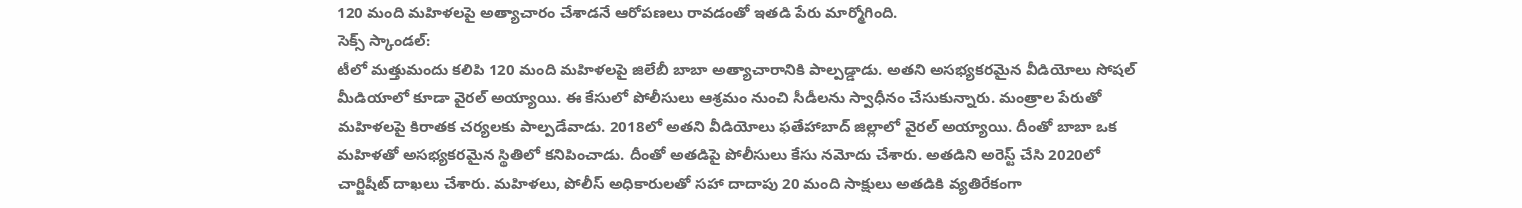120 మంది మహిళలపై అత్యాచారం చేశాడనే ఆరోపణలు రావడంతో ఇతడి పేరు మార్మోగింది.
సెక్స్ స్కాండల్:
టీలో మత్తుమందు కలిపి 120 మంది మహిళలపై జిలేబీ బాబా అత్యాచారానికి పాల్పడ్డాడు. అతని అసభ్యకరమైన వీడియోలు సోషల్ మీడియాలో కూడా వైరల్ అయ్యాయి. ఈ కేసులో పోలీసులు ఆశ్రమం నుంచి సీడీలను స్వాధీనం చేసుకున్నారు. మంత్రాల పేరుతో మహిళలపై కిరాతక చర్యలకు పాల్పడేవాడు. 2018లో అతని వీడియోలు ఫతేహాబాద్ జిల్లాలో వైరల్ అయ్యాయి. దీంతో బాబా ఒక మహిళతో అసభ్యకరమైన స్థితిలో కనిపించాడు. దీంతో అతడిపై పోలీసులు కేసు నమోదు చేశారు. అతడిని అరెస్ట్ చేసి 2020లో చార్జిషీట్ దాఖలు చేశారు. మహిళలు, పోలీస్ అధికారులతో సహా దాదాపు 20 మంది సాక్షులు అతడికి వ్యతిరేకంగా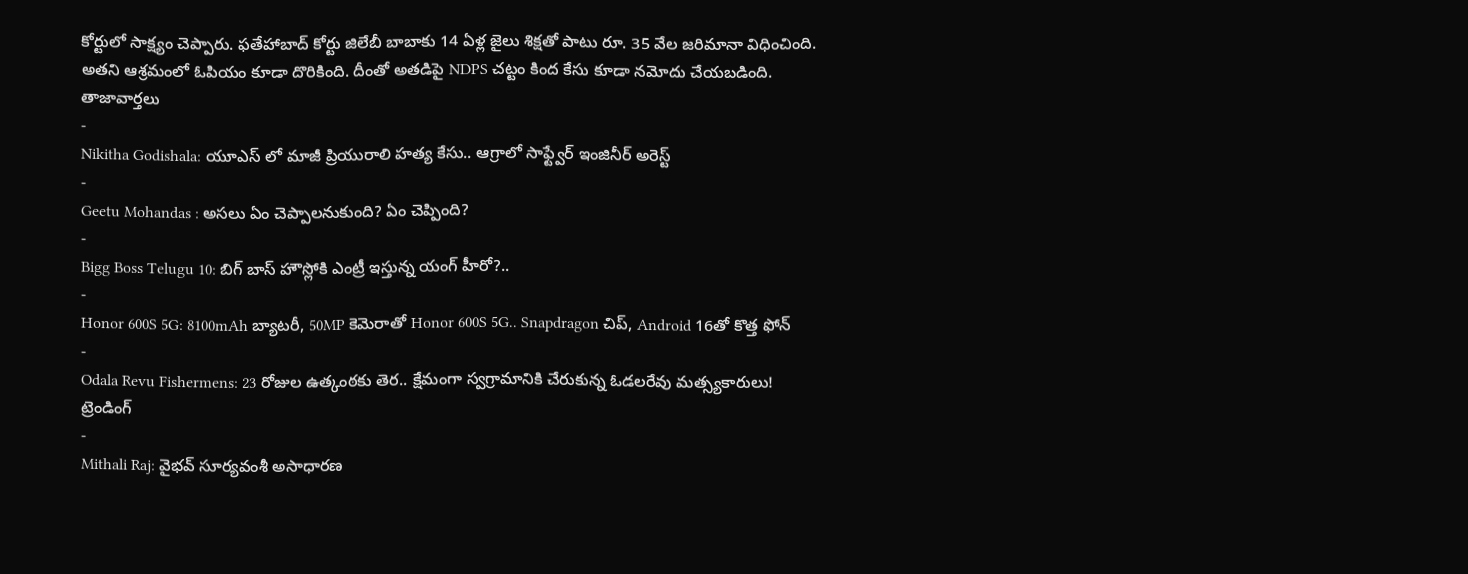కోర్టులో సాక్ష్యం చెప్పారు. ఫతేహాబాద్ కోర్టు జిలేబీ బాబాకు 14 ఏళ్ల జైలు శిక్షతో పాటు రూ. 35 వేల జరిమానా విధించింది. అతని ఆశ్రమంలో ఓపియం కూడా దొరికింది. దీంతో అతడిపై NDPS చట్టం కింద కేసు కూడా నమోదు చేయబడింది.
తాజావార్తలు
-
Nikitha Godishala: యూఎస్ లో మాజీ ప్రియురాలి హత్య కేసు.. ఆగ్రాలో సాఫ్ట్వేర్ ఇంజినీర్ అరెస్ట్
-
Geetu Mohandas : అసలు ఏం చెప్పాలనుకుంది? ఏం చెప్పింది?
-
Bigg Boss Telugu 10: బిగ్ బాస్ హౌస్లోకి ఎంట్రీ ఇస్తున్న యంగ్ హీరో?..
-
Honor 600S 5G: 8100mAh బ్యాటరీ, 50MP కెమెరాతో Honor 600S 5G.. Snapdragon చిప్, Android 16తో కొత్త ఫోన్
-
Odala Revu Fishermens: 23 రోజుల ఉత్కంఠకు తెర.. క్షేమంగా స్వగ్రామానికి చేరుకున్న ఓడలరేవు మత్స్యకారులు!
ట్రెండింగ్
-
Mithali Raj: వైభవ్ సూర్యవంశీ అసాధారణ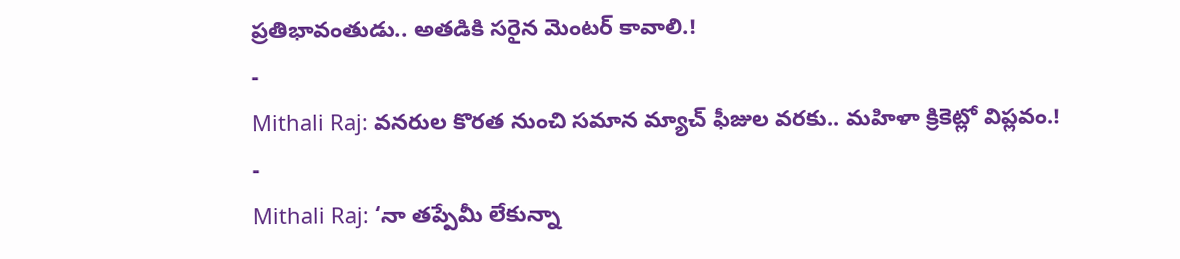ప్రతిభావంతుడు.. అతడికి సరైన మెంటర్ కావాలి.!
-
Mithali Raj: వనరుల కొరత నుంచి సమాన మ్యాచ్ ఫీజుల వరకు.. మహిళా క్రికెట్లో విప్లవం.!
-
Mithali Raj: ‘నా తప్పేమీ లేకున్నా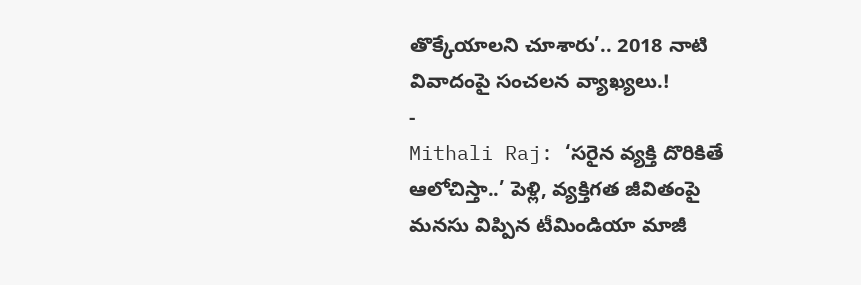తొక్కేయాలని చూశారు’.. 2018 నాటి వివాదంపై సంచలన వ్యాఖ్యలు.!
-
Mithali Raj: ‘సరైన వ్యక్తి దొరికితే ఆలోచిస్తా..’ పెళ్లి, వ్యక్తిగత జీవితంపై మనసు విప్పిన టీమిండియా మాజీ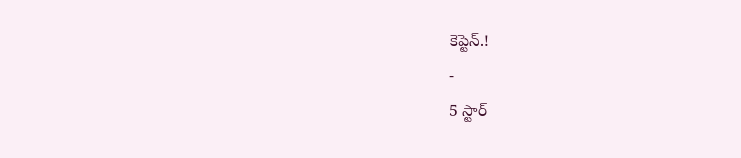కెప్టెన్.!
-
5 స్టార్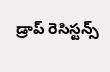డ్రాప్ రెసిస్టన్స్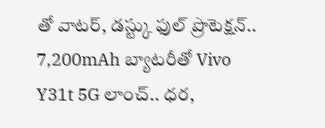తో వాటర్, డస్ట్కు ఫుల్ ప్రొటెక్షన్.. 7,200mAh బ్యాటరీతో Vivo Y31t 5G లాంచ్.. ధర,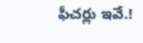ఫీచర్లు ఇవే.!